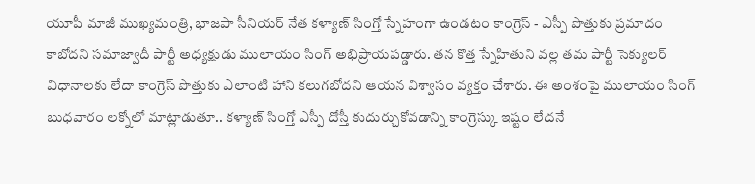యూపీ మాజీ ముఖ్యమంత్రి, భాజపా సీనియర్ నేత కళ్యాణ్ సింగ్తో స్నేహంగా ఉండటం కాంగ్రెస్ - ఎస్పీ పొత్తుకు ప్రమాదం కాబోదని సమాజ్వాదీ పార్టీ అధ్యక్షుడు ములాయం సింగ్ అభిప్రాయపడ్డారు. తన కొత్త స్నేహితుని వల్ల తమ పార్టీ సెక్యులర్ విధానాలకు లేదా కాంగ్రెస్ పొత్తుకు ఎలాంటి హాని కలుగబోదని ఆయన విశ్వాసం వ్యక్తం చేశారు. ఈ అంశంపై ములాయం సింగ్ బుధవారం లక్నోలో మాట్లాడుతూ.. కళ్యాణ్ సింగ్తో ఎస్పీ దోస్తీ కుదుర్చుకోవడాన్ని కాంగ్రెస్కు ఇష్టం లేదనే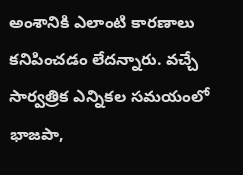అంశానికి ఎలాంటి కారణాలు కనిపించడం లేదన్నారు. వచ్చే సార్వత్రిక ఎన్నికల సమయంలో భాజపా,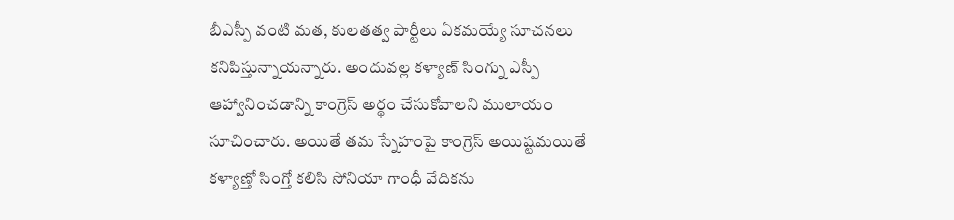బీఎస్పీ వంటి మత, కులతత్వ పార్టీలు ఏకమయ్యే సూచనలు కనిపిస్తున్నాయన్నారు. అందువల్ల కళ్యాణ్ సింగ్ను ఎస్పీ ఆహ్వానించడాన్ని కాంగ్రెస్ అర్థం చేసుకోవాలని ములాయం సూచించారు. అయితే తమ స్నేహంపై కాంగ్రెస్ అయిష్టమయితే కళ్యాణ్తో సింగ్తో కలిసి సోనియా గాంధీ వేదికను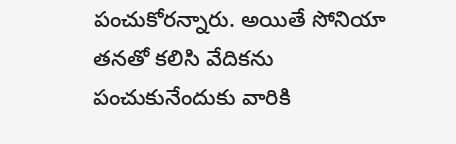పంచుకోరన్నారు. అయితే సోనియా తనతో కలిసి వేదికను పంచుకునేందుకు వారికి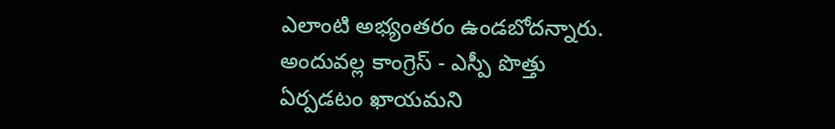ఎలాంటి అభ్యంతరం ఉండబోదన్నారు. అందువల్ల కాంగ్రెస్ - ఎస్పీ పొత్తు ఏర్పడటం ఖాయమని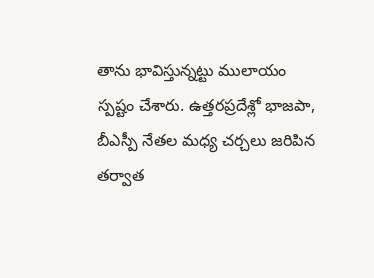తాను భావిస్తున్నట్టు ములాయం స్పష్టం చేశారు. ఉత్తరప్రదేశ్లో భాజపా, బీఎస్పీ నేతల మధ్య చర్చలు జరిపిన తర్వాత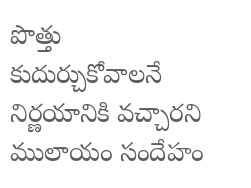పొత్తు కుదుర్చుకోవాలనే నిర్ణయానికి వచ్చారని ములాయం సందేహం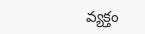వ్యక్తం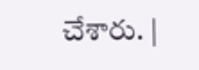చేశారు. |